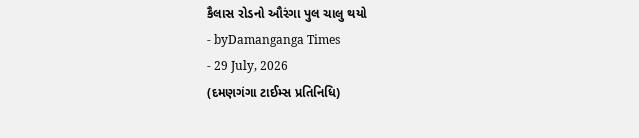કૈલાસ રોડનો ઔરંગા પુલ ચાલુ થયો
- byDamanganga Times
- 29 July, 2026
(દમણગંગા ટાઈમ્સ પ્રતિનિધિ)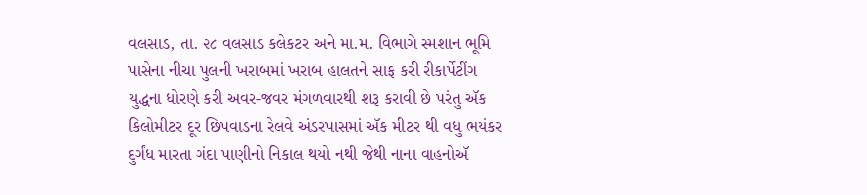વલસાડ, તા. ૨૮ વલસાડ કલેકટર અને મા.મ. વિભાગે સ્મશાન ભૂમિ પાસેના નીચા પુલની ખરાબમાં ખરાબ હાલતને સાફ કરી રીકાર્પેટીંગ યુદ્ધના ધોરણે કરી અવર-જવર મંગળવારથી શરૂ કરાવી છે પરંતુ ઍક કિલોમીટર દૂર છિપવાડના રેલવે અંડરપાસમાં ઍક મીટર થી વધુ ભયંકર દુર્ગંધ મારતા ગંદા પાણીનો નિકાલ થયો નથી જેથી નાના વાહનોઍ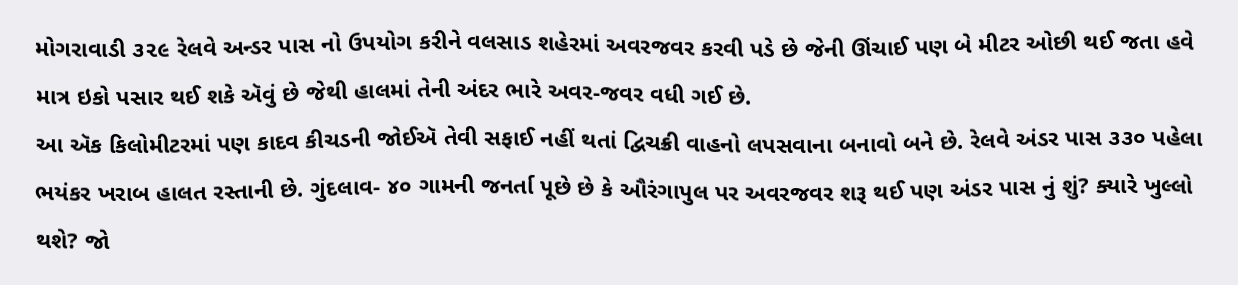મોગરાવાડી ૩૨૯ રેલવે અન્ડર પાસ નો ઉપયોગ કરીને વલસાડ શહેરમાં અવરજવર કરવી પડે છે જેની ઊંચાઈ પણ બે મીટર ઓછી થઈ જતા હવે માત્ર ઇકો પસાર થઈ શકે ઍવું છે જેથી હાલમાં તેની અંદર ભારે અવર-જવર વધી ગઈ છે.
આ ઍક કિલોમીટરમાં પણ કાદવ કીચડની જોઈઍ તેવી સફાઈ નહીં થતાં દ્વિચક્રી વાહનો લપસવાના બનાવો બને છે. રેલવે અંડર પાસ ૩૩૦ પહેલા ભયંકર ખરાબ હાલત રસ્તાની છે. ગુંદલાવ- ૪૦ ગામની જનર્તા પૂછે છે કે ઔરંગાપુલ પર અવરજવર શરૂ થઈ પણ અંડર પાસ નું શું? ક્યારે ખુલ્લો થશે? જો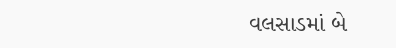વલસાડમાં બે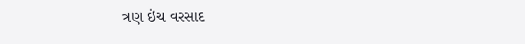ત્રણ ઇંચ વરસાદ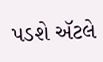પડશે ઍટલે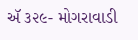ઍ ૩૨૯- મોગરાવાડી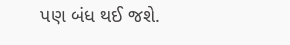પણ બંધ થઈ જશે.